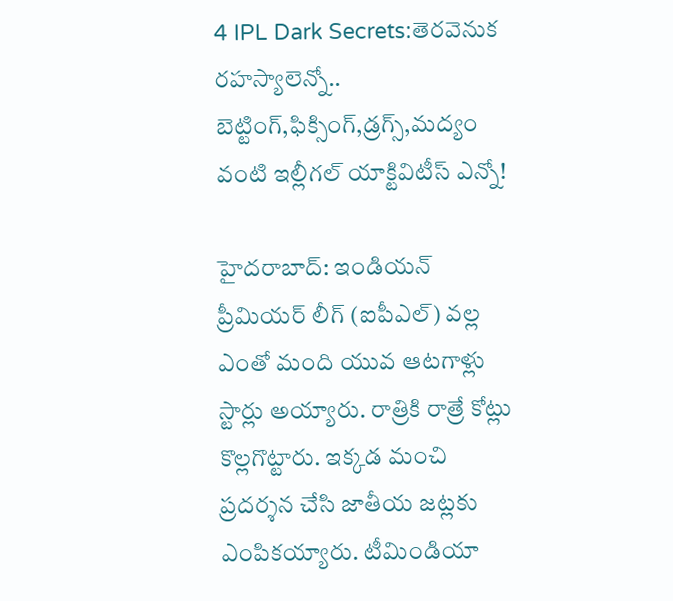4 IPL Dark Secrets:తెరవెనుక రహస్యాలెన్నో.. బెట్టింగ్,ఫిక్సింగ్,డ్రగ్స్,మద్యం వంటి ఇల్లీగల్ యాక్టివిటీస్ ఎన్నో!

హైదరాబాద్: ఇండియన్ ప్రీమియర్ లీగ్ (ఐపీఎల్) వల్ల ఎంతో మంది యువ ఆటగాళ్లు స్టార్లు అయ్యారు. రాత్రికి రాత్రే కోట్లు కొల్లగొట్టారు. ఇక్కడ మంచి ప్రదర్శన చేసి జాతీయ జట్లకు ఎంపికయ్యారు. టీమిండియా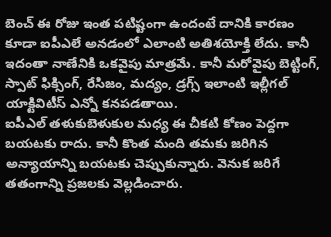బెంచ్ ఈ రోజు ఇంత పటిష్టంగా ఉందంటే దానికి కారణం కూడా ఐపీఎలే అనడంలో ఎలాంటి అతిశయోక్తి లేదు. కానీ ఇదంతా నాణేనికి ఒకవైపు మాత్రమే. కానీ మరోవైపు బెట్టింగ్, స్పాట్ ఫిక్సింగ్, రేసిజం, మద్యం, డ్రగ్స్ ఇలాంటి ఇల్లీగల్ యాక్టివిటీస్ ఎన్నో కనపడతాయి.
ఐపీఎల్ తళుకుబెళుకుల మధ్య ఈ చీకటి కోణం పెద్దగా బయటకు రాదు. కానీ కొంత మంది తమకు జరిగిన అన్యాయాన్ని బయటకు చెప్పుకున్నారు. వెనుక జరిగే తతంగాన్ని ప్రజలకు వెల్లడించారు.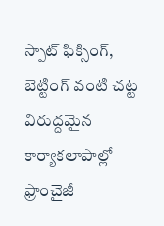స్పాట్ ఫిక్సింగ్, బెట్టింగ్ వంటి చట్ట విరుద్దమైన కార్యాకలాపాల్లో ఫ్రాంచైజీ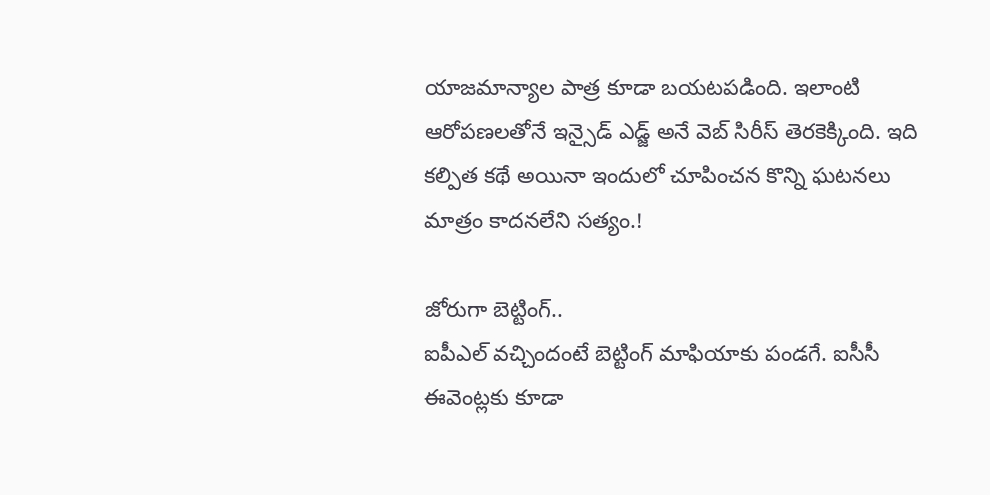యాజమాన్యాల పాత్ర కూడా బయటపడింది. ఇలాంటి ఆరోపణలతోనే ఇన్సైడ్ ఎడ్జ్ అనే వెబ్ సిరీస్ తెరకెక్కింది. ఇది కల్పిత కథే అయినా ఇందులో చూపించన కొన్ని ఘటనలు మాత్రం కాదనలేని సత్యం.!

జోరుగా బెట్టింగ్..
ఐపీఎల్ వచ్చిందంటే బెట్టింగ్ మాఫియాకు పండగే. ఐసీసీ ఈవెంట్లకు కూడా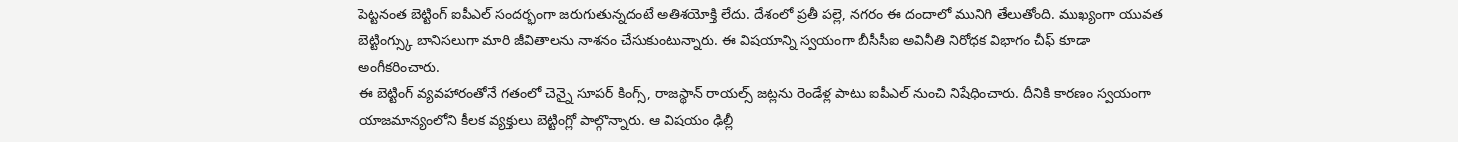పెట్టనంత బెట్టింగ్ ఐపీఎల్ సందర్భంగా జరుగుతున్నదంటే అతిశయోక్తి లేదు. దేశంలో ప్రతీ పల్లె, నగరం ఈ దందాలో మునిగి తేలుతోంది. ముఖ్యంగా యువత బెట్టింగ్స్కు బానిసలుగా మారి జీవితాలను నాశనం చేసుకుంటున్నారు. ఈ విషయాన్ని స్వయంగా బీసీసీఐ అవినీతి నిరోధక విభాగం చీఫ్ కూడా అంగీకరించారు.
ఈ బెట్టింగ్ వ్యవహారంతోనే గతంలో చెన్నై సూపర్ కింగ్స్, రాజస్థాన్ రాయల్స్ జట్లను రెండేళ్ల పాటు ఐపీఎల్ నుంచి నిషేధించారు. దీనికి కారణం స్వయంగా యాజమాన్యంలోని కీలక వ్యక్తులు బెట్టింగ్లో పాల్గొన్నారు. ఆ విషయం ఢిల్లీ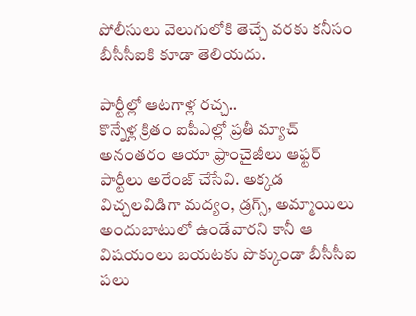పోలీసులు వెలుగులోకి తెచ్చే వరకు కనీసం బీసీసీఐకి కూడా తెలియదు.

పార్టీల్లో ఆటగాళ్ల రచ్చ..
కొన్నేళ్ల క్రితం ఐపీఎల్లో ప్రతీ మ్యాచ్ అనంతరం ఆయా ఫ్రాంచైజీలు ఆఫ్టర్ పార్టీలు అరేంజ్ చేసేవి. అక్కడ విచ్చలవిడిగా మద్యం, డ్రగ్స్, అమ్మాయిలు అందుబాటులో ఉండేవారని కానీ ఆ విషయంలు బయటకు పొక్కుండా బీసీసీఐ పలు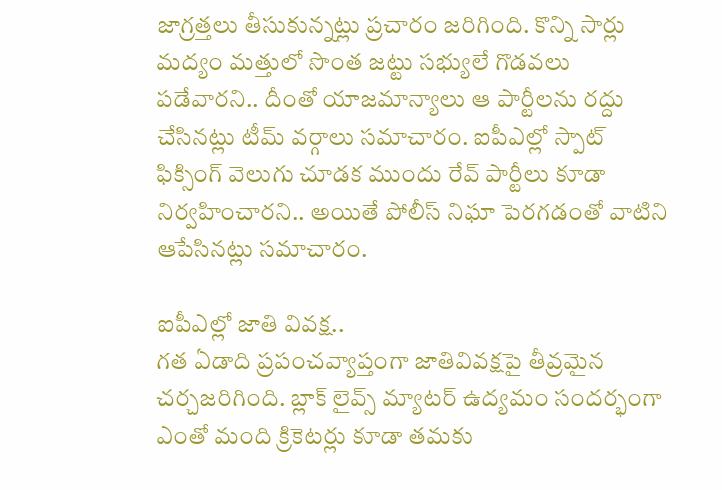జాగ్రత్తలు తీసుకున్నట్లు ప్రచారం జరిగింది. కొన్ని సార్లు మద్యం మత్తులో సొంత జట్టు సభ్యులే గొడవలు పడేవారని.. దీంతో యాజమాన్యాలు ఆ పార్టీలను రద్దు చేసినట్లు టీమ్ వర్గాలు సమాచారం. ఐపీఎల్లో స్పాట్ ఫిక్సింగ్ వెలుగు చూడక ముందు రేవ్ పార్టీలు కూడా నిర్వహించారని.. అయితే పోలీస్ నిఘా పెరగడంతో వాటిని ఆపేసినట్లు సమాచారం.

ఐపీఎల్లో జాతి వివక్ష..
గత ఏడాది ప్రపంచవ్యాప్తంగా జాతివివక్షపై తీవ్రమైన చర్చజరిగింది. బ్లాక్ లైవ్స్ మ్యాటర్ ఉద్యమం సందర్భంగా ఎంతో మంది క్రికెటర్లు కూడా తమకు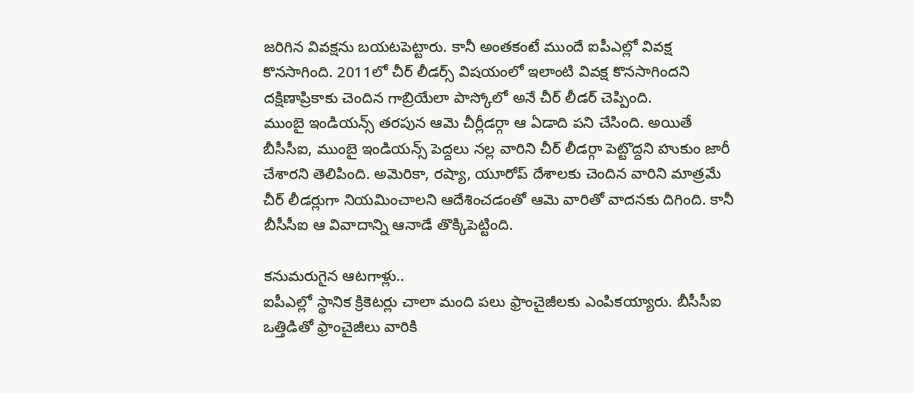జరిగిన వివక్షను బయటపెట్టారు. కానీ అంతకంటే ముందే ఐపీఎల్లో వివక్ష కొనసాగింది. 2011లో చీర్ లీడర్స్ విషయంలో ఇలాంటి వివక్ష కొనసాగిందని దక్షిణాప్రికాకు చెందిన గాబ్రియేలా పాస్కోలో అనే చీర్ లీడర్ చెప్పింది.
ముంబై ఇండియన్స్ తరపున ఆమె చీర్లీడర్గా ఆ ఏడాది పని చేసింది. అయితే బీసీసీఐ, ముంబై ఇండియన్స్ పెద్దలు నల్ల వారిని చీర్ లీడర్గా పెట్టొద్దని హుకుం జారీ చేశారని తెలిపింది. అమెరికా, రష్యా, యూరోప్ దేశాలకు చెందిన వారిని మాత్రమే చీర్ లీడర్లుగా నియమించాలని ఆదేశించడంతో ఆమె వారితో వాదనకు దిగింది. కానీ బీసీసీఐ ఆ వివాదాన్ని ఆనాడే తొక్కిపెట్టింది.

కనుమరుగైన ఆటగాళ్లు..
ఐపీఎల్లో స్థానిక క్రికెటర్లు చాలా మంది పలు ఫ్రాంచైజీలకు ఎంపికయ్యారు. బీసీసీఐ ఒత్తిడితో ఫ్రాంచైజీలు వారికి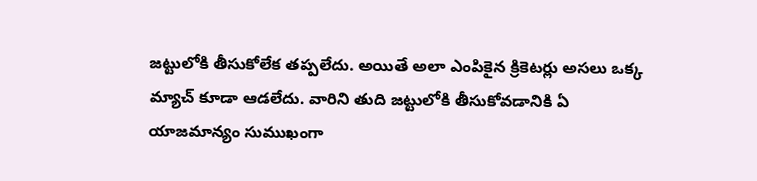జట్టులోకి తీసుకోలేక తప్పలేదు. అయితే అలా ఎంపికైన క్రికెటర్లు అసలు ఒక్క మ్యాచ్ కూడా ఆడలేదు. వారిని తుది జట్టులోకి తీసుకోవడానికి ఏ యాజమాన్యం సుముఖంగా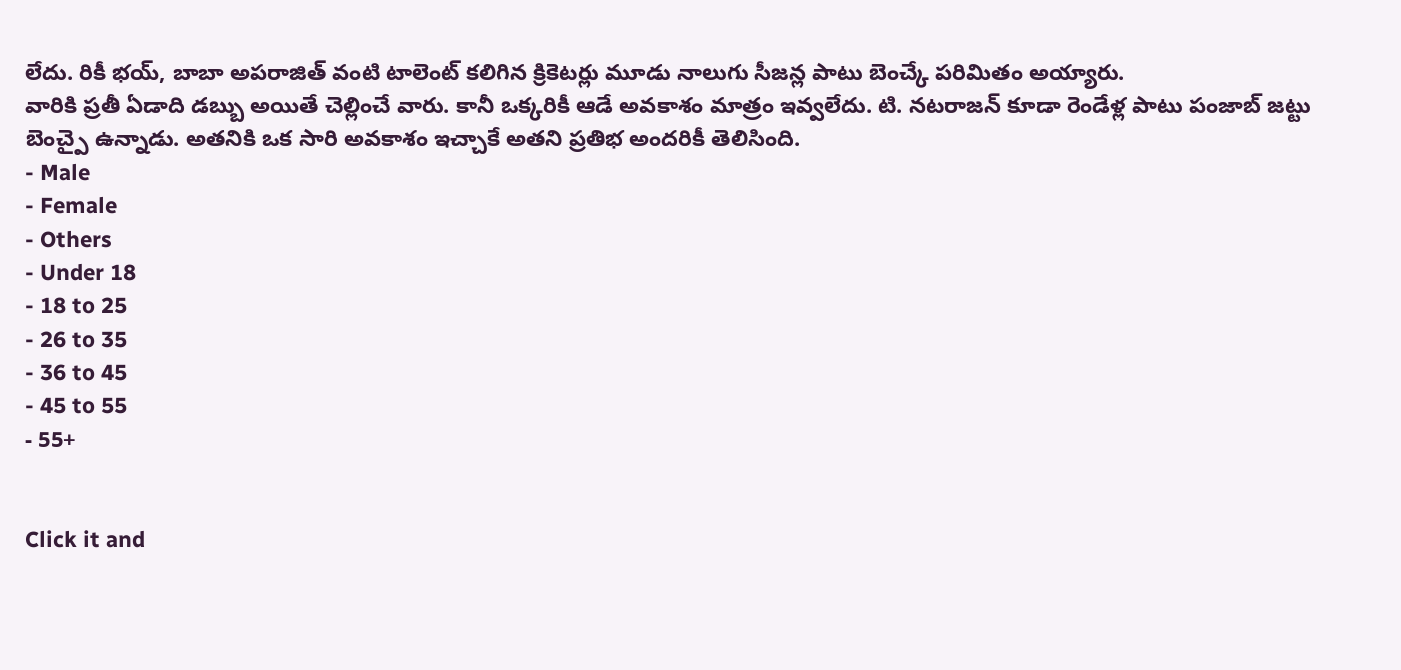లేదు. రికీ భయ్, బాబా అపరాజిత్ వంటి టాలెంట్ కలిగిన క్రికెటర్లు మూడు నాలుగు సీజన్ల పాటు బెంచ్కే పరిమితం అయ్యారు.
వారికి ప్రతీ ఏడాది డబ్బు అయితే చెల్లించే వారు. కానీ ఒక్కరికీ ఆడే అవకాశం మాత్రం ఇవ్వలేదు. టి. నటరాజన్ కూడా రెండేళ్ల పాటు పంజాబ్ జట్టు బెంచ్పై ఉన్నాడు. అతనికి ఒక సారి అవకాశం ఇచ్చాకే అతని ప్రతిభ అందరికీ తెలిసింది.
- Male
- Female
- Others
- Under 18
- 18 to 25
- 26 to 35
- 36 to 45
- 45 to 55
- 55+


Click it and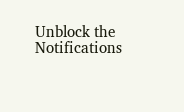Unblock the Notifications